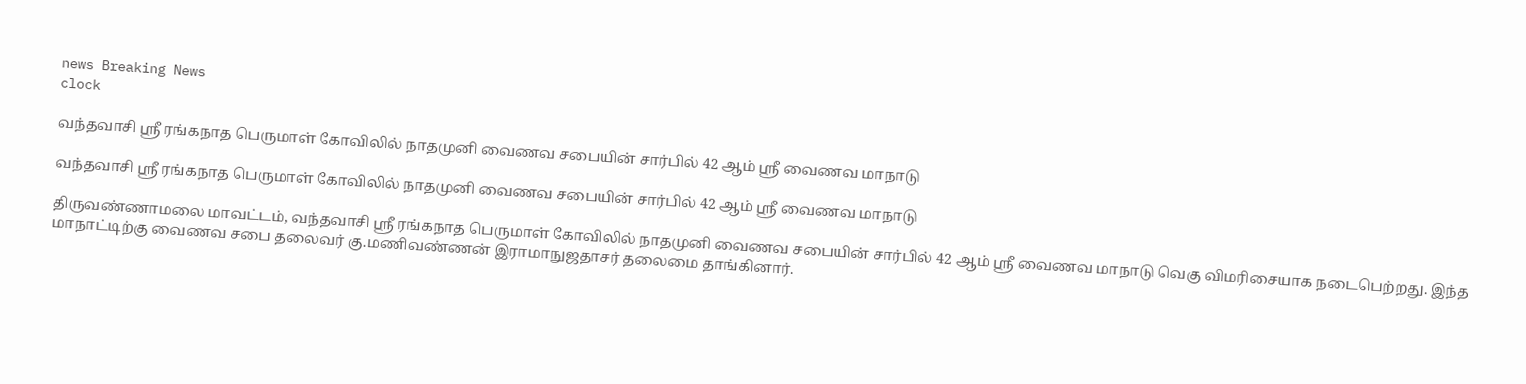news Breaking News
clock

வந்தவாசி ஸ்ரீ ரங்கநாத பெருமாள் கோவிலில் நாதமுனி வைணவ சபையின் சார்பில் 42 ஆம் ஸ்ரீ வைணவ மாநாடு

வந்தவாசி ஸ்ரீ ரங்கநாத பெருமாள் கோவிலில் நாதமுனி வைணவ சபையின் சார்பில் 42 ஆம் ஸ்ரீ வைணவ மாநாடு

திருவண்ணாமலை மாவட்டம், வந்தவாசி ஸ்ரீ ரங்கநாத பெருமாள் கோவிலில் நாதமுனி வைணவ சபையின் சார்பில் 42 ஆம் ஸ்ரீ வைணவ மாநாடு வெகு விமரிசையாக நடைபெற்றது. இந்த மாநாட்டிற்கு வைணவ சபை தலைவர் கு.மணிவண்ணன் இராமாநுஜதாசர் தலைமை தாங்கினார்.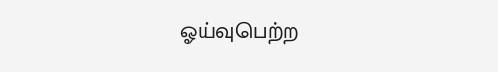ஓய்வுபெற்ற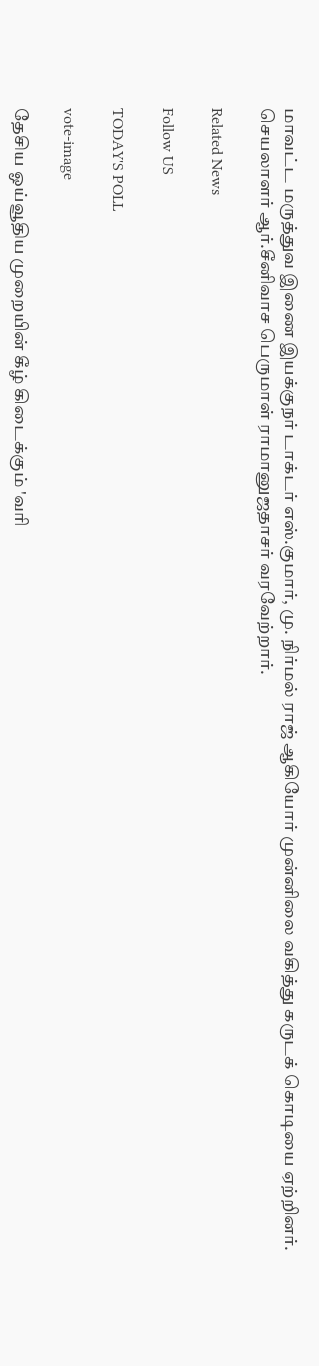மாவட்ட மருத்துவ இணை இயக்குநர் டாக்டர் எஸ்.குமார், மு. நிர்மல் ராஜ் ஆகியோர் முன்னிலை வகித்து கருடக் கொடியை ஏற்றினர். செயலாளர் ஆர்.சீனிவாச பெருமாள் ராமானுஜதாசர் வரவேற்றார்.

Related News

Follow US

TODAY'S POLL

vote-image

தேசிய ஓய்வூதிய முறையின் கீழ் கிடைக்கும் 'வரி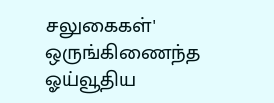சலுகைகள்' ஒருங்கிணைந்த ஓய்வூதிய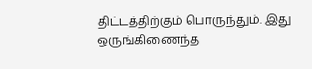திட்டத்திற்கும் பொருந்தும். இது ஒருங்கிணைந்த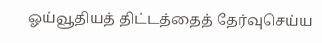ஓய்வூதியத் திட்டத்தைத் தேர்வுசெய்ய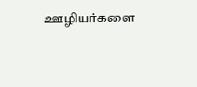ஊழியர்களை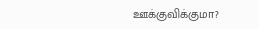ஊக்குவிக்குமா?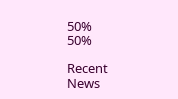50%
50%

Recent News